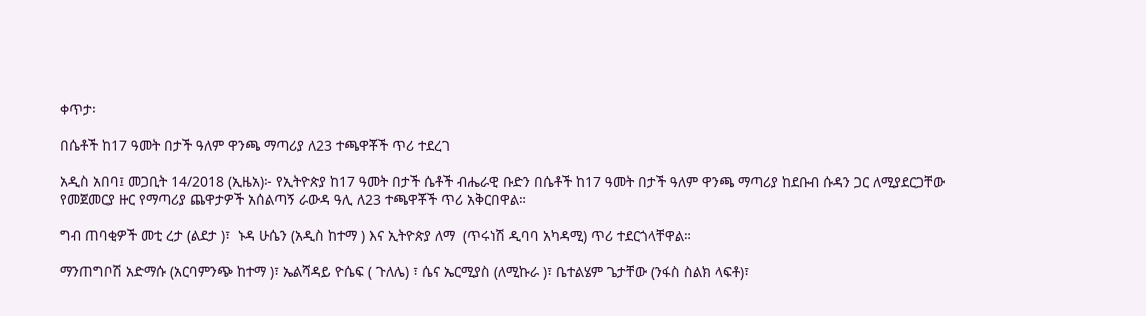ቀጥታ፡

በሴቶች ከ17 ዓመት በታች ዓለም ዋንጫ ማጣሪያ ለ23 ተጫዋቾች ጥሪ ተደረገ

አዲስ አበባ፤ መጋቢት 14/2018 (ኢዜአ)፦ የኢትዮጵያ ከ17 ዓመት በታች ሴቶች ብሔራዊ ቡድን በሴቶች ከ17 ዓመት በታች ዓለም ዋንጫ ማጣሪያ ከደቡብ ሱዳን ጋር ለሚያደርጋቸው የመጀመርያ ዙር የማጣሪያ ጨዋታዎች አሰልጣኝ ራውዳ ዓሊ ለ23 ተጫዋቾች ጥሪ አቅርበዋል።

ግብ ጠባቂዎች መቲ ረታ (ልደታ )፣  ኑዳ ሁሴን (አዲስ ከተማ ) እና ኢትዮጵያ ለማ  (ጥሩነሽ ዲባባ አካዳሚ) ጥሪ ተደርጎላቸዋል።

ማንጠግቦሽ አድማሱ (አርባምንጭ ከተማ )፣ ኤልሻዳይ ዮሴፍ ( ጉለሌ) ፣ ሴና ኤርሚያስ (ለሚኩራ )፣ ቤተልሄም ጌታቸው (ንፋስ ስልክ ላፍቶ)፣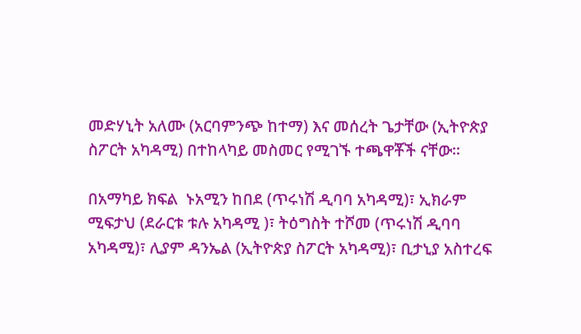መድሃኒት አለሙ (አርባምንጭ ከተማ) እና መሰረት ጌታቸው (ኢትዮጵያ ስፖርት አካዳሚ) በተከላካይ መስመር የሚገኙ ተጫዋቾች ናቸው።

በአማካይ ክፍል  ኑአሚን ከበደ (ጥሩነሽ ዲባባ አካዳሚ)፣ ኢክራም ሚፍታህ (ደራርቱ ቱሉ አካዳሚ )፣ ትዕግስት ተሾመ (ጥሩነሽ ዲባባ አካዳሚ)፣ ሊያም ዳንኤል (ኢትዮጵያ ስፖርት አካዳሚ)፣ ቢታኒያ አስተረፍ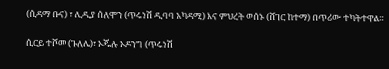(ሲዳማ ቡና) ፣ ሊዲያ ሰለሞን (ጥሩነሽ ዲባባ አካዳሚ) እና ምህረት ወሰኑ (ሸገር ከተማ) በጥሪው ተካትተዋል።

ሲርይ ተሾመ (ጉለሌ)፣ ኦጁሉ ኦዶንግ (ጥሩነሽ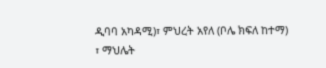ዲባባ አካዳሚ)፣ ምህረት አየለ (ቦሌ ክፍለ ከተማ) ፣ ማህሌት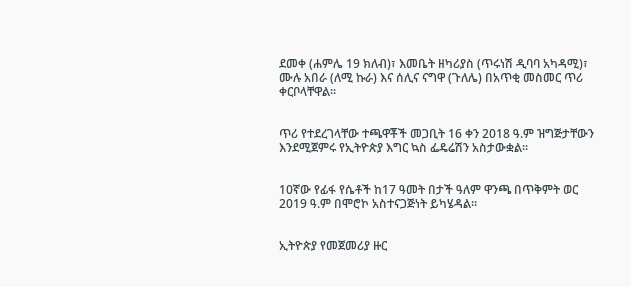ደመቀ (ሐምሌ 19 ክለብ)፣ እመቤት ዘካሪያስ (ጥሩነሽ ዲባባ አካዳሚ)፣ ሙሉ አበራ (ለሚ ኩራ) እና ሰሊና ናግዋ (ጉለሌ) በአጥቂ መስመር ጥሪ ቀርቦላቸዋል።


ጥሪ የተደረገላቸው ተጫዋቾች መጋቢት 16 ቀን 2018 ዓ.ም ዝግጅታቸውን እንደሚጀምሩ የኢትዮጵያ እግር ኳስ ፌዴሬሽን አስታውቋል።


10ኛው የፊፋ የሴቶች ከ17 ዓመት በታች ዓለም ዋንጫ በጥቅምት ወር 2019 ዓ.ም በሞሮኮ አስተናጋጅነት ይካሄዳል።


ኢትዮጵያ የመጀመሪያ ዙር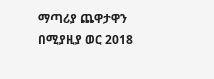ማጣሪያ ጨዋታዋን በሚያዚያ ወር 2018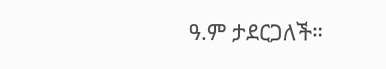ዓ.ም ታደርጋለች።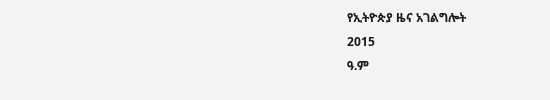የኢትዮጵያ ዜና አገልግሎት
2015
ዓ.ም